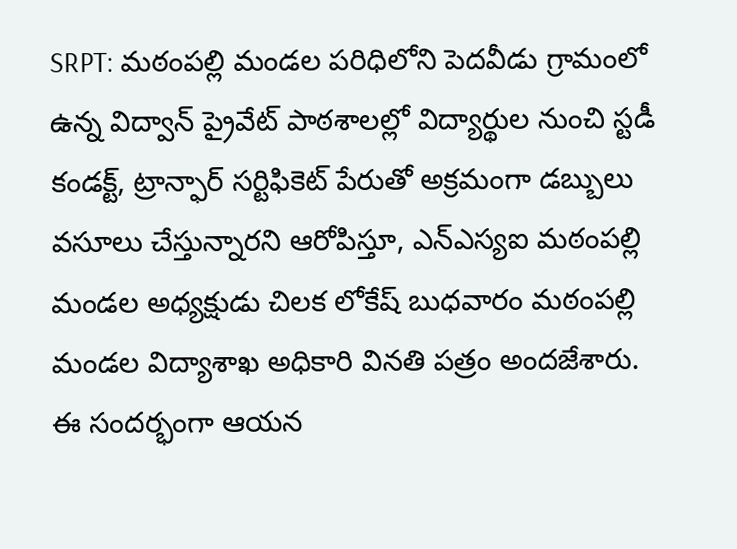SRPT: మఠంపల్లి మండల పరిధిలోని పెదవీడు గ్రామంలో ఉన్న విద్వాన్ ప్రైవేట్ పాఠశాలల్లో విద్యార్థుల నుంచి స్టడీ కండక్ట్, ట్రాన్ఫార్ సర్టిఫికెట్ పేరుతో అక్రమంగా డబ్బులు వసూలు చేస్తున్నారని ఆరోపిస్తూ, ఎన్ఎస్యఐ మఠంపల్లి మండల అధ్యక్షుడు చిలక లోకేష్ బుధవారం మఠంపల్లి మండల విద్యాశాఖ అధికారి వినతి పత్రం అందజేశారు. ఈ సందర్భంగా ఆయన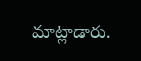మాట్లాడారు.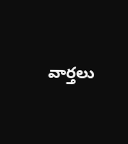వార్తలు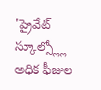'ప్రైవేట్ స్కూల్స్ల్లో అధిక ఫీజుల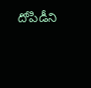దోపిడీని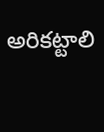అరికట్టాలి